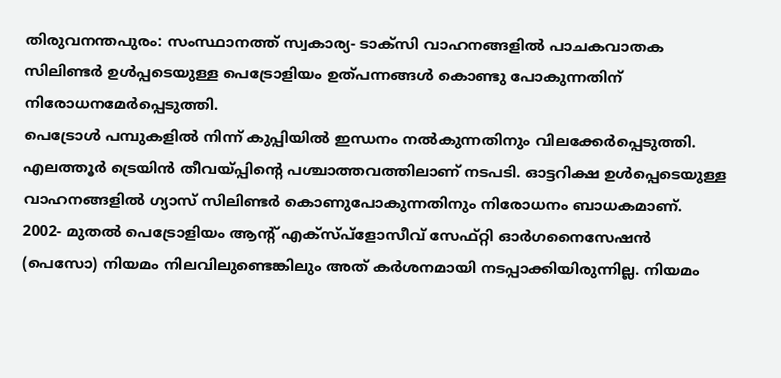തിരുവനന്തപുരം: സംസ്ഥാനത്ത് സ്വകാര്യ- ടാക്സി വാഹനങ്ങളിൽ പാചകവാതക സിലിണ്ടർ ഉൾപ്പടെയുള്ള പെട്രോളിയം ഉത്പന്നങ്ങൾ കൊണ്ടു പോകുന്നതിന് നിരോധനമേർപ്പെടുത്തി.
പെട്രോൾ പമ്പുകളിൽ നിന്ന് കുപ്പിയിൽ ഇന്ധനം നൽകുന്നതിനും വിലക്കേർപ്പെടുത്തി. എലത്തൂർ ട്രെയിൻ തീവയ്പ്പിന്റെ പശ്ചാത്തവത്തിലാണ് നടപടി. ഓട്ടറിക്ഷ ഉൾപ്പെടെയുള്ള വാഹനങ്ങളിൽ ഗ്യാസ് സിലിണ്ടർ കൊണുപോകുന്നതിനും നിരോധനം ബാധകമാണ്.
2002- മുതൽ പെട്രോളിയം ആന്റ് എക്സ്പ്ളോസീവ് സേഫ്റ്റി ഓർഗനൈസേഷൻ (പെസോ) നിയമം നിലവിലുണ്ടെങ്കിലും അത് കർശനമായി നടപ്പാക്കിയിരുന്നില്ല. നിയമം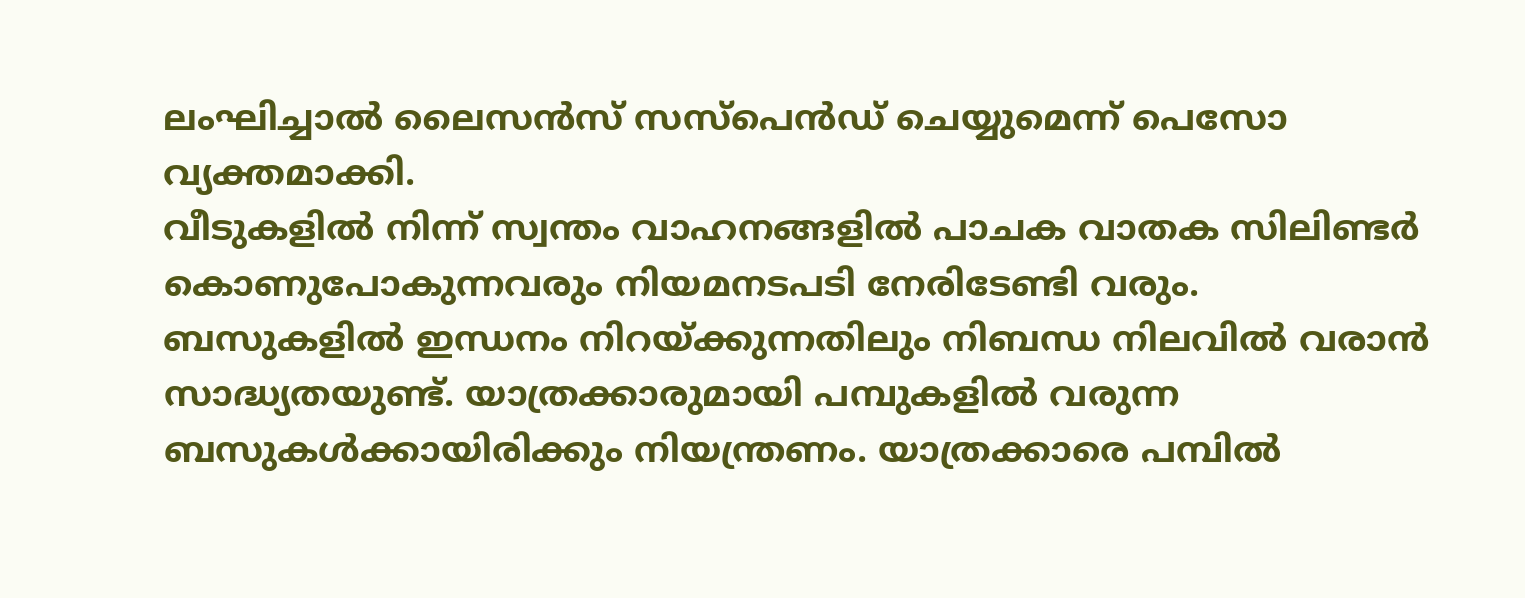ലംഘിച്ചാൽ ലൈസൻസ് സസ്പെൻഡ് ചെയ്യുമെന്ന് പെസോ വ്യക്തമാക്കി.
വീടുകളിൽ നിന്ന് സ്വന്തം വാഹനങ്ങളിൽ പാചക വാതക സിലിണ്ടർ കൊണുപോകുന്നവരും നിയമനടപടി നേരിടേണ്ടി വരും. ബസുകളിൽ ഇന്ധനം നിറയ്ക്കുന്നതിലും നിബന്ധ നിലവിൽ വരാൻ സാദ്ധ്യതയുണ്ട്. യാത്രക്കാരുമായി പമ്പുകളിൽ വരുന്ന ബസുകൾക്കായിരിക്കും നിയന്ത്രണം. യാത്രക്കാരെ പമ്പിൽ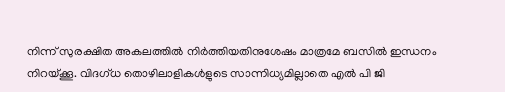നിന്ന് സുരക്ഷിത അകലത്തിൽ നിർത്തിയതിനുശേഷം മാത്രമേ ബസിൽ ഇന്ധനം നിറയ്ക്കൂ. വിദഗ്ധ തൊഴിലാളികൾളുടെ സാന്നിധ്യമില്ലാതെ എൽ പി ജി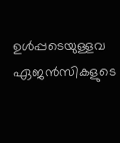ഉൾപ്പടെയുള്ളവ ഏജൻസികളുടെ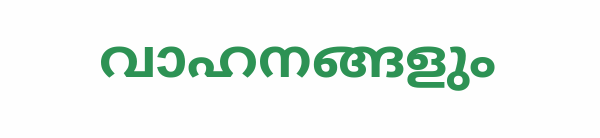വാഹനങ്ങളും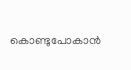കൊണ്ടുപോകാൻ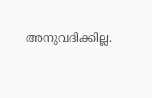അനുവദിക്കില്ല.